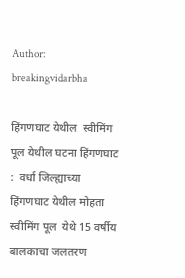Author: breakingvidarbha

हिंगणघाट येथील  स्वीमिंग पूल येथील घटना हिंगणघाट :  वर्धा जिल्ह्याच्या हिंगणघाट येथील मोहता स्वीमिंग पूल  येथे 15 वर्षीय बालकाचा जलतरण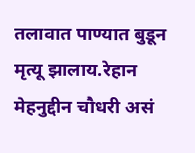तलावात पाण्यात बुडून मृत्यू झालाय.रेहान मेहनुद्दीन चौधरी असं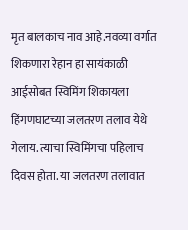मृत बालकाच नाव आहे.नवव्या वर्गात शिकणारा रेहान हा सायंकाळी आईसोबत स्विमिंग शिकायला हिंगणघाटच्या जलतरण तलाव येथे गेलाय. त्याचा स्विमिंगचा पहिलाच दिवस होता. या जलतरण तलावात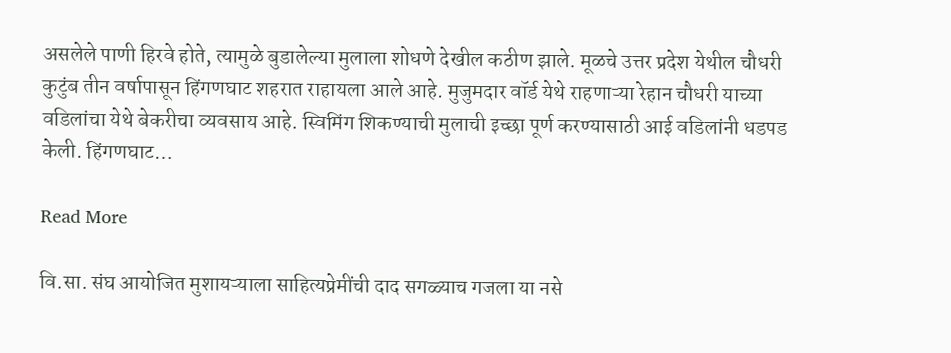असलेले पाणी हिरवे होते, त्यामुळे बुडालेल्या मुलाला शोधणे देखील कठीण झाले. मूळचे उत्तर प्रदेश येथील चौधरी कुटुंब तीन वर्षापासून हिंगणघाट शहरात राहायला आले आहे. मुजुमदार वॉर्ड येथे राहणाऱ्या रेहान चौधरी याच्या वडिलांचा येथे बेकरीचा व्यवसाय आहे. स्विमिंग शिकण्याची मुलाची इच्छा पूर्ण करण्यासाठी आई वडिलांनी धडपड केली. हिंगणघाट…

Read More

वि.सा. संघ आयोजित मुशायऱ्याला साहित्यप्रेमींची दाद सगळ्याच गजला या नसे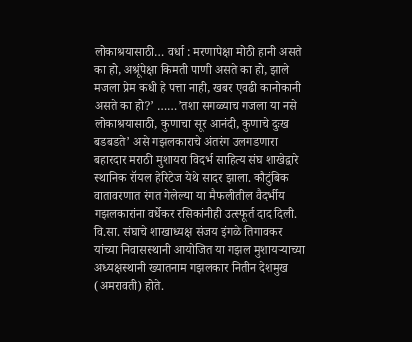लोकाश्रयासाठी… वर्धा : मरणापेक्षा मोठी हानी असते का हो, अश्रूंपेक्षा किमती पाणी असते का हो, झाले मजला प्रेम कधी हे पत्ता नाही, खबर एवढी कानोकानी असते का हो?’ ……’तशा सगळ्याच गजला या नसे लोकाश्रयासाठी, कुणाचा सूर आनंदी, कुणाचे दुःख बडबडते’ असे गझलकाराचे अंतरंग उलगडणारा बहारदार मराठी मुशायरा विदर्भ साहित्य संघ शाखेद्वारे स्थानिक रॉयल हेरिटेज येथे सादर झाला. कौटुंबिक वातावरणात रंगत गेलेल्या या मैफलीतील वैदर्भीय गझलकारांना वर्धेकर रसिकांनीही उत्स्फूर्त दाद दिली. वि.सा. संघाचे शाखाध्यक्ष संजय इंगळे तिगावकर यांच्या निवासस्थानी आयोजित या गझल मुशायऱ्याच्या अध्यक्षस्थानी ख्यातनाम गझलकार नितीन देशमुख (अमरावती) होते.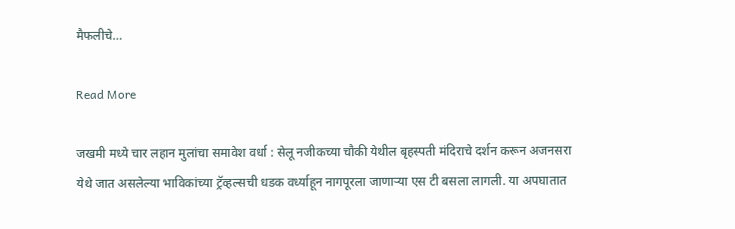मैफलीचे…

Read More

जखमी मध्ये चार लहान मुलांचा समावेश वर्धा : सेलू नजीकच्या चौकी येथील बृहस्पती मंदिराचे दर्शन करून अजनसरा येथे जात असलेल्या भाविकांच्या ट्रॅव्हल्सची धडक वर्ध्याहून नागपूरला जाणाऱ्या एस टी बसला लागली. या अपघातात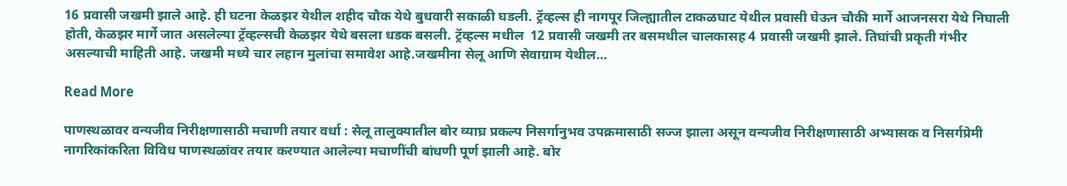16 प्रवासी जखमी झाले आहे. ही घटना केळझर येथील शहीद चौक येथे बुधवारी सकाळी घडली. ट्रॅव्हल्स ही नागपूर जिल्ह्यातील टाकळघाट येथील प्रवासी घेऊन चौकी मार्गे आजनसरा येथे निघाली होती, केळझर मार्गे जात असलेल्या ट्रॅव्हल्सची केळझर येथे बसला धडक बसली. ट्रॅव्हल्स मधील  12 प्रवासी जखमी तर बसमधील चालकासह 4 प्रवासी जखमी झाले. तिघांची प्रकृती गंभीर असल्याची माहिती आहे. जखमी मध्ये चार लहान मुलांचा समावेश आहे.जखमीना सेलू आणि सेवाग्राम येथील…

Read More

पाणस्थळावर वन्यजीव निरीक्षणासाठी मचाणी तयार वर्धा : सेलू तालुक्यातील बोर व्याघ्र प्रकल्प निसर्गानुभव उपक्रमासाठी सज्ज झाला असून वन्यजीव निरीक्षणासाठी अभ्यासक व निसर्गप्रेमी नागरिकांकरिता विविध पाणस्थळांवर तयार करण्यात आलेल्या मचाणींची बांधणी पूर्ण झाली आहे. बोर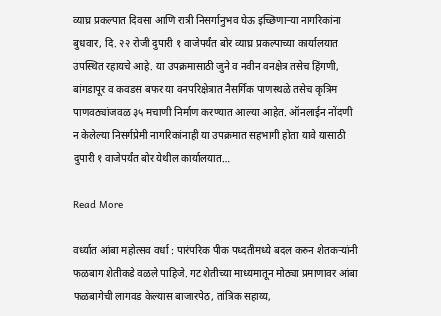व्याघ्र प्रकल्पात दिवसा आणि रात्री निसर्गानुभव घेऊ इच्छिणाऱ्या नागरिकांना बुधवार, दि. २२ रोजी दुपारी १ वाजेपर्यंत बोर व्याघ्र प्रकल्पाच्या कार्यालयात उपस्थित रहायचे आहे. या उपक्रमासाठी जुने व नवीन वनक्षेत्र तसेच हिंगणी, बांगडापूर व कवडस बफर या वनपरिक्षेत्रात नैसर्गिक पाणस्थळे तसेच कृत्रिम पाणवठ्यांजवळ ३५ मचाणी निर्माण करण्यात आल्या आहेत. ऑनलाईन नोंदणी न केलेल्या निसर्गप्रेमी नागरिकांनाही या उपक्रमात सहभागी होता यावे यासाठी दुपारी १ वाजेपर्यंत बोर येथील कार्यालयात…

Read More

वर्ध्यात आंबा महोत्सव वर्धा : पारंपरिक पीक पध्दतीमध्ये बदल करुन शेतकऱ्यांनी फळबाग शेतीकडे वळले पाहिजे. गट शेतीच्या माध्यमातून मोठ्या प्रमाणावर आंबा फळबागेची लागवड केल्यास बाजारपेठ, तांत्रिक सहाय्य,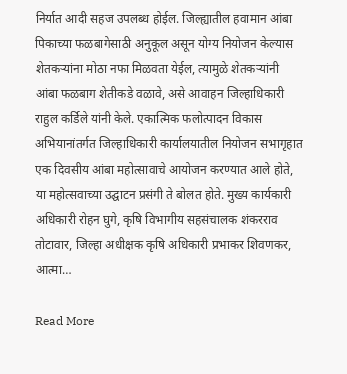निर्यात आदी सहज उपलब्ध होईल. जिल्ह्यातील हवामान आंबा पिकाच्या फळबागेसाठी अनुकूल असून योग्य नियोजन केल्यास शेतकऱ्यांना मोठा नफा मिळवता येईल, त्यामुळे शेतकऱ्यांनी आंबा फळबाग शेतीकडे वळावे, असे आवाहन जिल्हाधिकारी राहुल कर्डिले यांनी केले. एकात्मिक फलोत्पादन विकास अभियानांतर्गत जिल्हाधिकारी कार्यालयातील नियोजन सभागृहात एक दिवसीय आंबा महोत्सावाचे आयोजन करण्यात आले होते, या महोत्सवाच्या उद्घाटन प्रसंगी ते बोलत होते. मुख्य कार्यकारी अधिकारी रोहन घुगे, कृषि विभागीय सहसंचालक शंकरराव तोटावार, जिल्हा अधीक्षक कृषि अधिकारी प्रभाकर शिवणकर, आत्मा…

Read More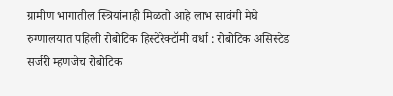ग्रामीण भागातील स्त्रियांनाही मिळतो आहे लाभ सावंगी मेघे रुग्णालयात पहिली रोबोटिक हिस्टेरेक्टॉमी वर्धा : रोबोटिक असिस्टेड सर्जरी म्हणजेच रोबोटिक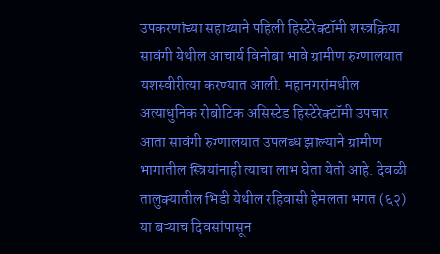उपकरणांच्या सहाय्याने पहिली हिस्टेरेक्टॉमी शस्त्रक्रिया सावंगी येथील आचार्य विनोबा भावे ग्रामीण रुग्णालयात यशस्वीरीत्या करण्यात आली. महानगरांमधील अत्याधुनिक रोबोटिक असिस्टेड हिस्टेरेक्टॉमी उपचार आता सावंगी रुग्णालयात उपलब्ध झाल्याने ग्रामीण भागातील स्त्रियांनाही त्याचा लाभ घेता येतो आहे. देवळी तालुक्यातील भिडी येथील रहिवासी हेमलता भगत (६२) या बऱ्याच दिवसांपासून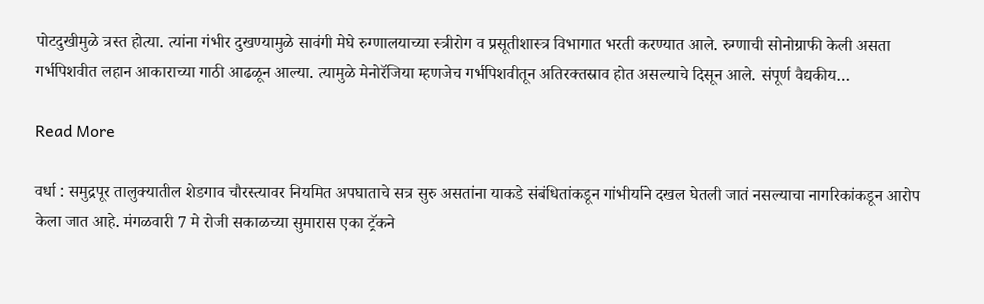पोटदुखीमुळे त्रस्त होत्या. त्यांना गंभीर दुखण्यामुळे सावंगी मेघे रुग्णालयाच्या स्त्रीरोग व प्रसूतीशास्त्र विभागात भरती करण्यात आले. रुग्णाची सोनोग्राफी केली असता गर्भपिशवीत लहान आकाराच्या गाठी आढळून आल्या. त्यामुळे मेनोरॅजिया म्हणजेच गर्भपिशवीतून अतिरक्तस्राव होत असल्याचे दिसून आले. संपूर्ण वैद्यकीय…

Read More

वर्धा : समुद्रपूर तालुक्यातील शेडगाव चौरस्त्यावर नियमित अपघाताचे सत्र सुरु असतांना याकडे संबंधितांकडून गांभीर्याने दखल घेतली जातं नसल्याचा नागरिकांकडून आरोप केला जात आहे. मंगळवारी 7 मे रोजी सकाळच्या सुमारास एका ट्रॅकने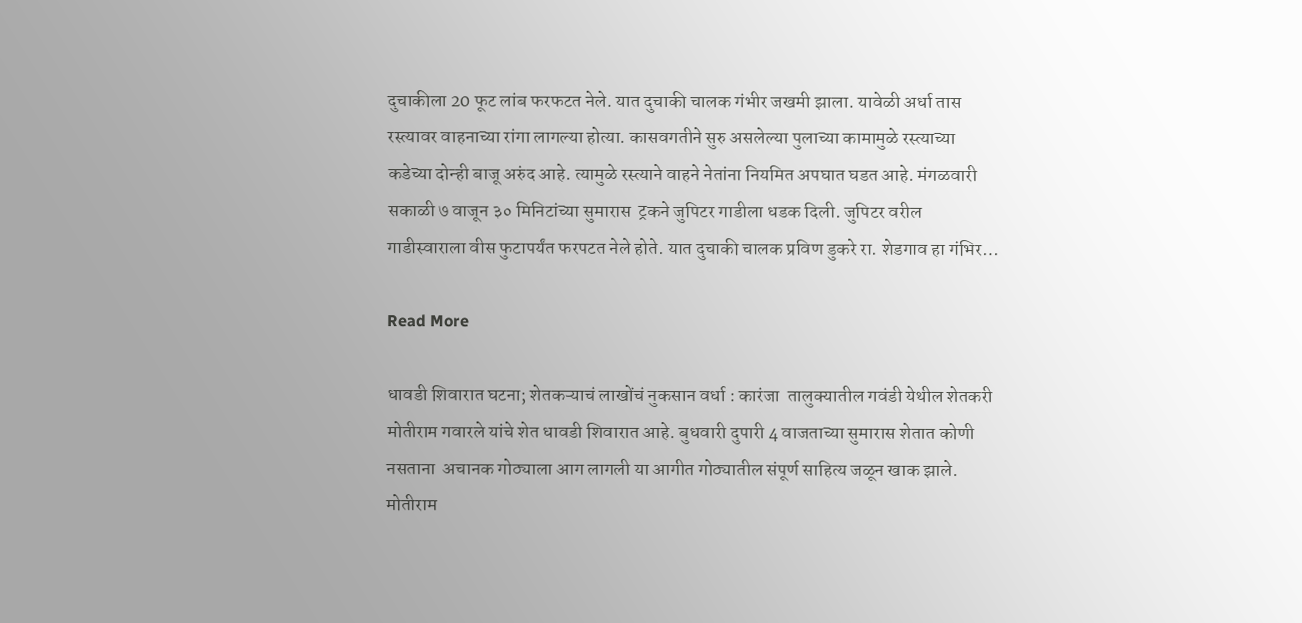दुचाकीला 20 फूट लांब फरफटत नेले. यात दुचाकी चालक गंभीर जखमी झाला. यावेळी अर्धा तास रस्त्यावर वाहनाच्या रांगा लागल्या होत्या. कासवगतीने सुरु असलेल्या पुलाच्या कामामुळे रस्त्याच्या कडेच्या दोन्ही बाजू अरुंद आहे. त्यामुळे रस्त्याने वाहने नेतांना नियमित अपघात घडत आहे. मंगळवारी सकाळी ७ वाजून ३० मिनिटांच्या सुमारास  ट्रकने जुपिटर गाडीला धडक दिली. जुपिटर वरील गाडीस्वाराला वीस फुटापर्यंत फरपटत नेले होते. यात दुचाकी चालक प्रविण डुकरे रा. शेडगाव हा गंभिर…

Read More

धावडी शिवारात घटना; शेतकऱ्याचं लाखोंचं नुकसान वर्धा : कारंजा  तालुक्यातील गवंडी येथील शेतकरी मोतीराम गवारले यांचे शेत धावडी शिवारात आहे. बुधवारी दुपारी 4 वाजताच्या सुमारास शेतात कोणी नसताना  अचानक गोठ्याला आग लागली या आगीत गोठ्यातील संपूर्ण साहित्य जळून खाक झाले. मोतीराम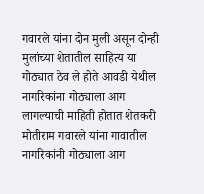गवारले यांना दोन मुली असून दोन्ही मुलांच्या शेतातील साहित्य या गोठ्यात ठेव ले होते आवडी येथील नागरिकांना गोठ्याला आग लागल्याची माहिती होतात शेतकरी मोतीराम गवारले यांना गावातील नागरिकांनी गोठ्याला आग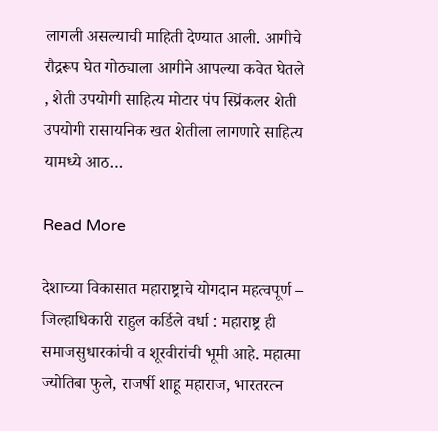लागली असल्याची माहिती देण्यात आली. आगीचे रौद्ररूप घेत गोठ्याला आगीने आपल्या कवेत घेतले , शेती उपयोगी साहित्य मोटार पंप स्प्रिंकलर शेती उपयोगी रासायनिक खत शेतीला लागणारे साहित्य यामध्ये आठ…

Read More

देशाच्या विकासात महाराष्ट्राचे योगदान महत्वपूर्ण –  जिल्हाधिकारी राहुल कर्डिले वर्धा : महाराष्ट्र ही समाजसुधारकांची व शूरवीरांची भूमी आहे. महात्मा ज्योतिबा फुले, राजर्षी शाहू महाराज, भारतरत्न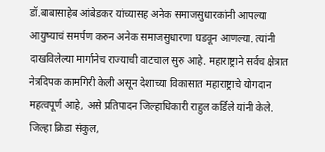डॉ.बाबासाहेब आंबेडकर यांच्यासह अनेक समाजसुधारकांनी आपल्या आयुष्याचं समर्पण करुन अनेक समाजसुधारणा घडवून आणल्या. त्यांनी दाखविलेल्या मार्गानेच राज्याची वाटचाल सुरु आहे. महाराष्ट्राने सर्वच क्षेत्रात नेत्रदिपक कामगिरी केली असून देशाच्या विकासात महाराष्ट्राचे योगदान महत्वपूर्ण आहे, असे प्रतिपादन जिल्हाधिकारी राहुल कर्डिले यांनी केले. जिल्हा क्रिडा संकुल,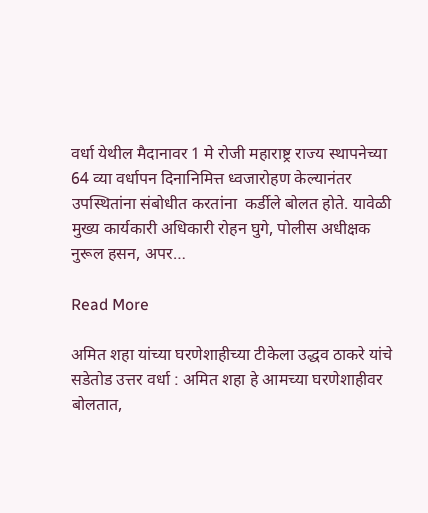वर्धा येथील मैदानावर 1 मे रोजी महाराष्ट्र राज्य स्थापनेच्या 64 व्या वर्धापन दिनानिमित्त ध्वजारोहण केल्यानंतर उपस्थितांना संबोधीत करतांना  कर्डीले बोलत होते. यावेळी मुख्य कार्यकारी अधिकारी रोहन घुगे, पोलीस अधीक्षक नुरूल हसन, अपर…

Read More

अमित शहा यांच्या घरणेशाहीच्या टीकेला उद्धव ठाकरे यांचे सडेतोड उत्तर वर्धा : अमित शहा हे आमच्या घरणेशाहीवर बोलतात,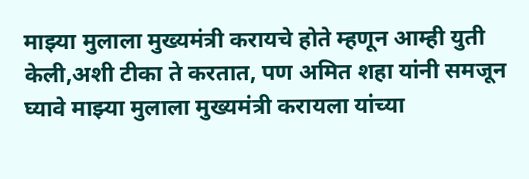माझ्या मुलाला मुख्यमंत्री करायचे होते म्हणून आम्ही युती केली,अशी टीका ते करतात, पण अमित शहा यांनी समजून घ्यावे माझ्या मुलाला मुख्यमंत्री करायला यांच्या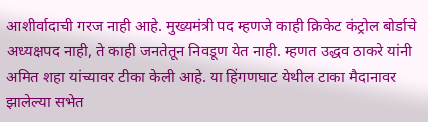आशीर्वादाची गरज नाही आहे. मुख्यमंत्री पद म्हणजे काही क्रिकेट कंट्रोल बोर्डाचे अध्यक्षपद नाही, ते काही जनतेतून निवडूण येत नाही. म्हणत उद्धव ठाकरे यांनी अमित शहा यांच्यावर टीका केली आहे. या हिंगणघाट येथील टाका मैदानावर झालेल्या सभेत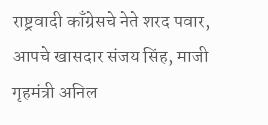राष्ट्रवादी काँग्रेसचे नेते शरद पवार, आपचे खासदार संजय सिंह, माजी गृहमंत्री अनिल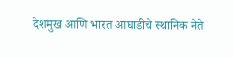देशमुख आणि भारत आघाडीचे स्थानिक नेते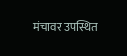मंचावर उपस्थित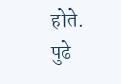होते. पुढे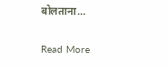बोलताना…

Read More